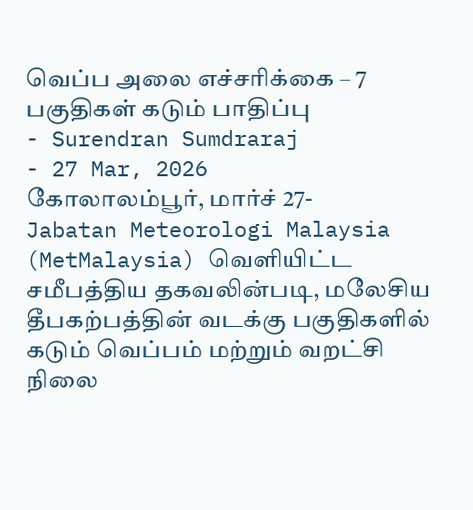வெப்ப அலை எச்சரிக்கை – 7 பகுதிகள் கடும் பாதிப்பு
- Surendran Sumdraraj
- 27 Mar, 2026
கோலாலம்பூர், மார்ச் 27-
Jabatan Meteorologi Malaysia (MetMalaysia) வெளியிட்ட சமீபத்திய தகவலின்படி, மலேசிய தீபகற்பத்தின் வடக்கு பகுதிகளில் கடும் வெப்பம் மற்றும் வறட்சி நிலை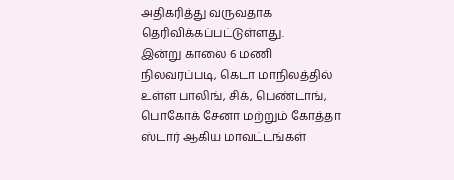அதிகரித்து வருவதாக தெரிவிக்கப்பட்டுள்ளது.
இன்று காலை 6 மணி நிலவரப்படி, கெடா மாநிலத்தில் உள்ள பாலிங், சிக், பெண்டாங், பொகோக் சேனா மற்றும் கோத்தா ஸ்டார் ஆகிய மாவட்டங்கள்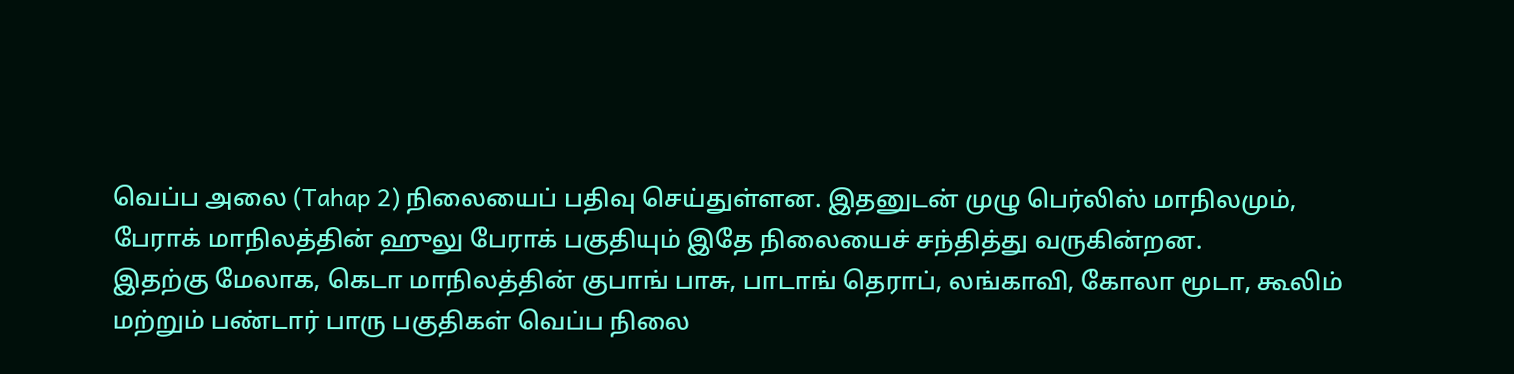வெப்ப அலை (Tahap 2) நிலையைப் பதிவு செய்துள்ளன. இதனுடன் முழு பெர்லிஸ் மாநிலமும், பேராக் மாநிலத்தின் ஹுலு பேராக் பகுதியும் இதே நிலையைச் சந்தித்து வருகின்றன.
இதற்கு மேலாக, கெடா மாநிலத்தின் குபாங் பாசு, பாடாங் தெராப், லங்காவி, கோலா மூடா, கூலிம் மற்றும் பண்டார் பாரு பகுதிகள் வெப்ப நிலை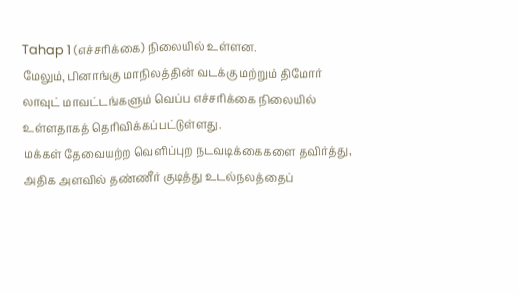Tahap 1 (எச்சரிக்கை) நிலையில் உள்ளன.
மேலும், பினாங்கு மாநிலத்தின் வடக்கு மற்றும் திமோர் லாவுட் மாவட்டங்களும் வெப்ப எச்சரிக்கை நிலையில் உள்ளதாகத் தெரிவிக்கப்பட்டுள்ளது.
மக்கள் தேவையற்ற வெளிப்புற நடவடிக்கைகளை தவிர்த்து, அதிக அளவில் தண்ணீர் குடித்து உடல்நலத்தைப்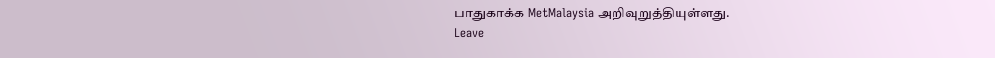பாதுகாக்க MetMalaysia அறிவுறுத்தியுள்ளது.
Leave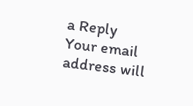a Reply
Your email address will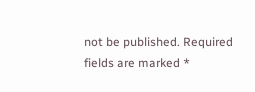not be published. Required fields are marked *